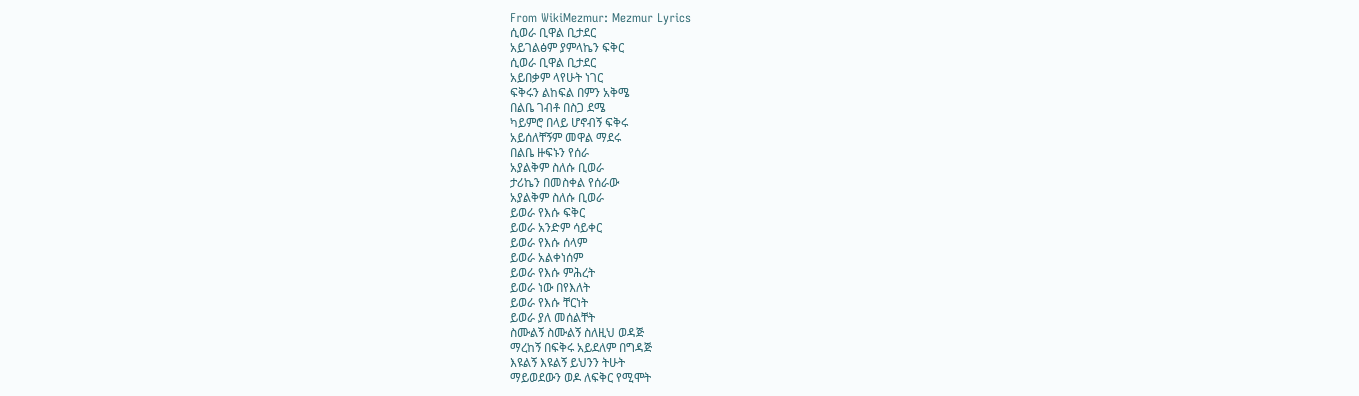From WikiMezmur: Mezmur Lyrics
ሲወራ ቢዋል ቢታደር
አይገልፅም ያምላኬን ፍቅር
ሲወራ ቢዋል ቢታደር
አይበቃም ላየሁት ነገር
ፍቅሩን ልከፍል በምን አቅሜ
በልቤ ገብቶ በስጋ ደሜ
ካይምሮ በላይ ሆኖብኝ ፍቅሩ
አይሰለቸኝም መዋል ማደሩ
በልቤ ዙፍኑን የሰራ
አያልቅም ስለሱ ቢወራ
ታሪኬን በመስቀል የሰራው
አያልቅም ስለሱ ቢወራ
ይወራ የእሱ ፍቅር
ይወራ አንድም ሳይቀር
ይወራ የእሱ ሰላም
ይወራ አልቀነሰም
ይወራ የእሱ ምሕረት
ይወራ ነው በየእለት
ይወራ የእሱ ቸርነት
ይወራ ያለ መሰልቸት
ስሙልኝ ስሙልኝ ስለዚህ ወዳጅ
ማረከኝ በፍቅሩ አይደለም በግዳጅ
እዩልኝ እዩልኝ ይህንን ትሁት
ማይወደውን ወዶ ለፍቅር የሚሞት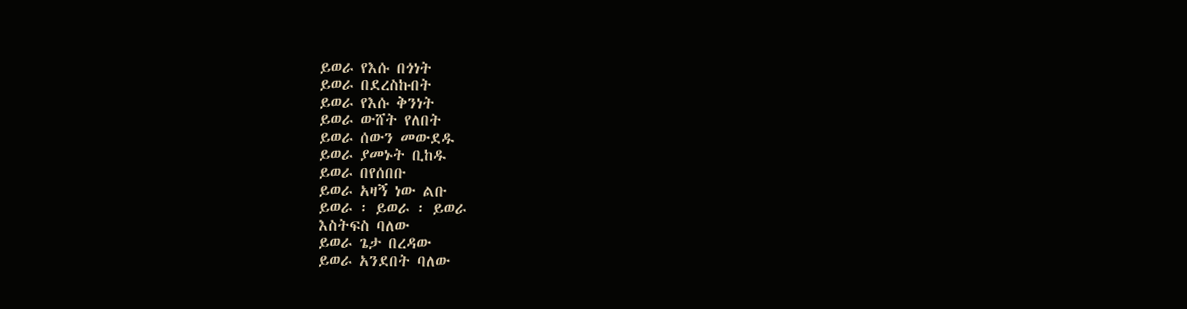ይወራ የእሱ በጎነት
ይወራ በደረስኩበት
ይወራ የእሱ ቅንነት
ይወራ ውሸት የለበት
ይወራ ሰውን መውደዱ
ይወራ ያመኑት ቢከዱ
ይወራ በየሰበቡ
ይወራ አዛኝ ነው ልቡ
ይወራ ፡ ይወራ ፡ ይወራ
እስትፍስ ባለው
ይወራ ጌታ በረዳው
ይወራ አንደበት ባለው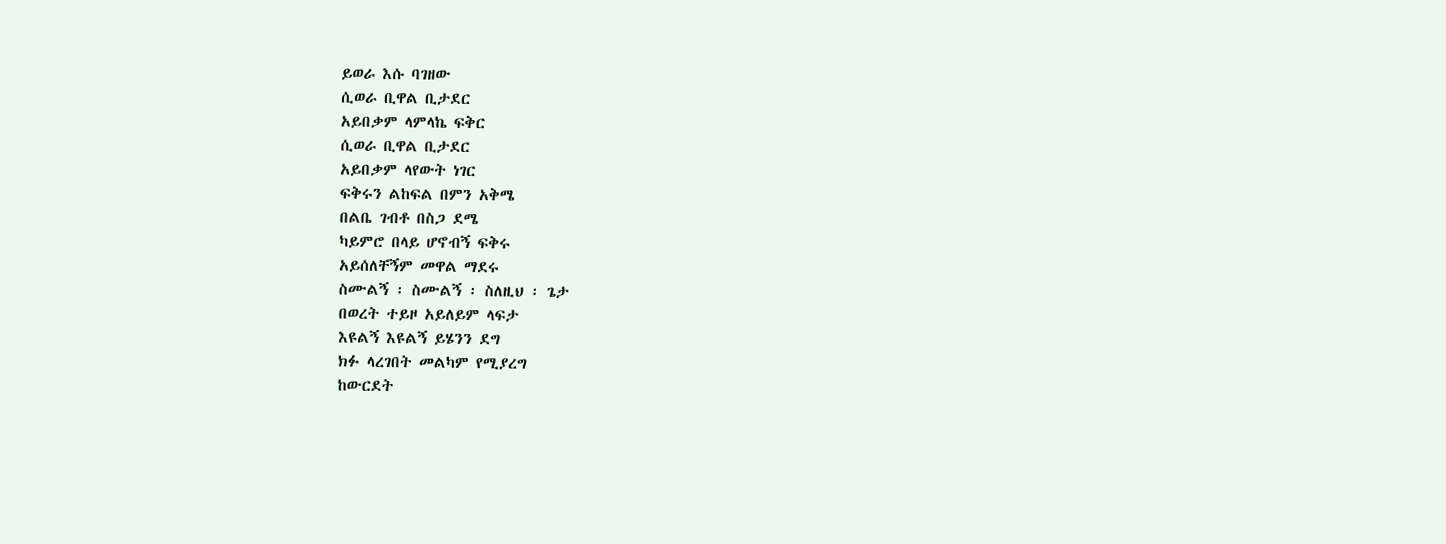ይወራ እሱ ባገዘው
ሲወራ ቢዋል ቢታደር
አይበቃም ላምላኬ ፍቅር
ሲወራ ቢዋል ቢታደር
አይበቃም ላየውት ነገር
ፍቅሩን ልከፍል በምን አቅሜ
በልቤ ገብቶ በስጋ ደሜ
ካይምሮ በላይ ሆኖብኝ ፍቅሩ
አይሰለቸኝም መዋል ማደሩ
ስሙልኝ ፡ ስሙልኝ ፡ ስለዚህ ፡ ጌታ
በወረት ተይዞ አይለይም ላፍታ
እዩልኝ እዩልኝ ይሄንን ደግ
ክፉ ላረገበት መልካም የሚያረግ
ከውርደት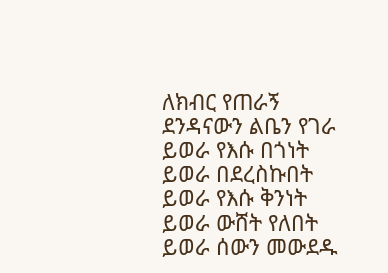ለክብር የጠራኝ
ደንዳናውን ልቤን የገራ
ይወራ የእሱ በጎነት
ይወራ በደረስኩበት
ይወራ የእሱ ቅንነት
ይወራ ውሸት የለበት
ይወራ ሰውን መውደዱ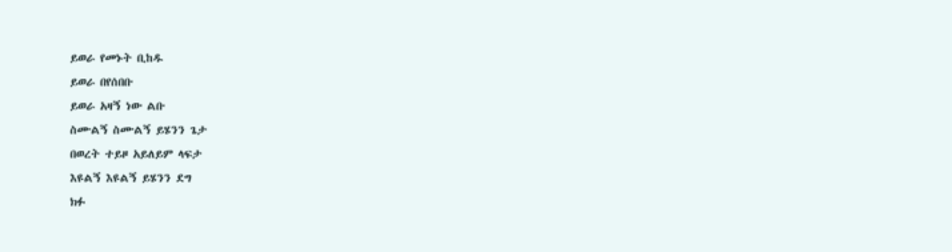ይወራ የመኑት ቢከዱ
ይወራ በየሰበቡ
ይወራ አዛኝ ነው ልቡ
ስሙልኝ ስሙልኝ ይሄንን ጌታ
በወረት ተይዞ አይለይም ላፍታ
እዩልኝ እዩልኝ ይሄንን ደግ
ክፉ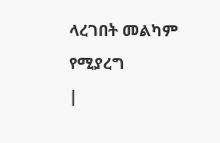ላረገበት መልካም የሚያረግ
|